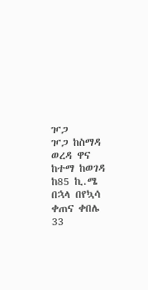ዦጋ
ዦጋ ከስማዳ ወረዳ ዋና ከተማ ከወገዳ ከ85 ኪ.ሜ በኋላ በየኳሳ ቀጠና ቀበሌ 33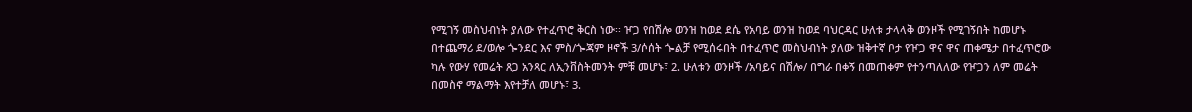የሚገኝ መስህብነት ያለው የተፈጥሮ ቅርስ ነው፡፡ ዦጋ የበሽሎ ወንዝ ከወደ ደሴ የአባይ ወንዝ ከወደ ባህርዳር ሁለቱ ታላላቅ ወንዞች የሚገኝበት ከመሆኑ በተጨማሪ ደ/ወሎ ጐንደር እና ምስ/ጐጃም ዞኖች 3/ሶሰት ጐልቻ የሚሰሩበት በተፈጥሮ መስህብነት ያለው ዝቅተኛ ቦታ የዦጋ ዋና ዋና ጠቀሜታ በተፈጥሮው ካሉ የውሃ የመሬት ጸጋ አንጻር ለኢንቨስትመንት ምቹ መሆኑ፣ 2. ሁለቱን ወንዞች /አባይና በሽሎ/ በግራ በቀኝ በመጠቀም የተንጣለለው የዦጋን ለም መሬት በመስኖ ማልማት እየተቻለ መሆኑ፣ 3.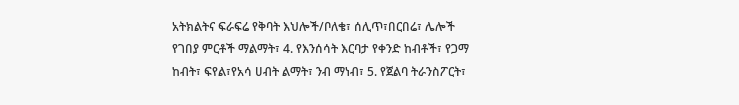አትክልትና ፍራፍሬ የቅባት እህሎች/ቦለቄ፣ ሰሊጥ፣በርበሬ፣ ሌሎች የገበያ ምርቶች ማልማት፣ 4. የእንሰሳት እርባታ የቀንድ ከብቶች፣ የጋማ ከብት፣ ፍየል፣የአሳ ሀብት ልማት፣ ንብ ማነብ፣ 5. የጀልባ ትራንስፖርት፣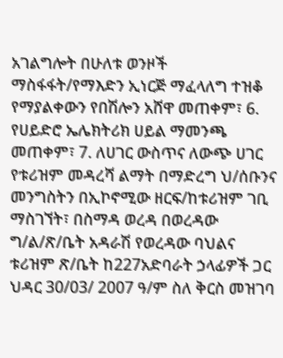አገልግሎት በሁለቱ ወንዞች ማስፋፋት/የማእድን ኢነርጅ ማፈላለግ ተዝቆ የማያልቀውን የበሽሎን አሸዋ መጠቀም፣ 6. የሀይድሮ ኤሌክትሪክ ሀይል ማመንጫ መጠቀም፣ 7. ለሀገር ውስጥና ለውጭ ሀገር የቱሪዝም መዳረሻ ልማት በማድረግ ህ/ሰቡንና መንግስትን በኢኮኖሚው ዘርፍ/ከቱሪዝም ገቢ ማስገኘት፣ በስማዳ ወረዳ በወረዳው ግ/ል/ጽ/ቤት አዳራሽ የወረዳው ባህልና ቱሪዝም ጽ/ቤት ከ227አድባራት ኃላፊዎች ጋር ህዳር 30/03/ 2007 ዓ/ም ስለ ቅርስ መዝገባ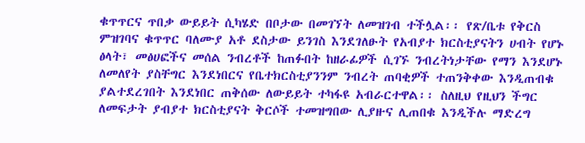ቁጥጥርና ጥበቃ ውይይት ሲካሄድ በቦታው በመገኘት ለመዝገብ ተችሏል፡፡ የጽ/ቤቱ የቅርስ ምዝገባና ቁጥጥር ባለሙያ አቶ ደስታው ይንገስ እንደገለፁት የአብያተ ክርስቲያናትን ሀብት የሆኑ ፅላት፣ መፅሀፎችና መሰል ንብረቶች ከጠፉበት ከዘራፊዎች ሲገኙ ንብረትነታቸው የማን እንደሆኑ ለመለየት ያስቸግር እንደነበርና የቤተክርስቲያንንም ንብረት ጠባቂዎች ተጠንቅቀው እንዲጠብቁ ያልተደረገበት እንደነበር ጠቅሰው ለውይይት ተካፋዩ አብራርተዋል፡፡ ስለዚህ የዚህን ችግር ለመፍታት ያብያተ ክርስቲያናት ቅርሶች ተመዝግበው ሊያዙና ሊጠበቁ እንዲችሉ ማድረግ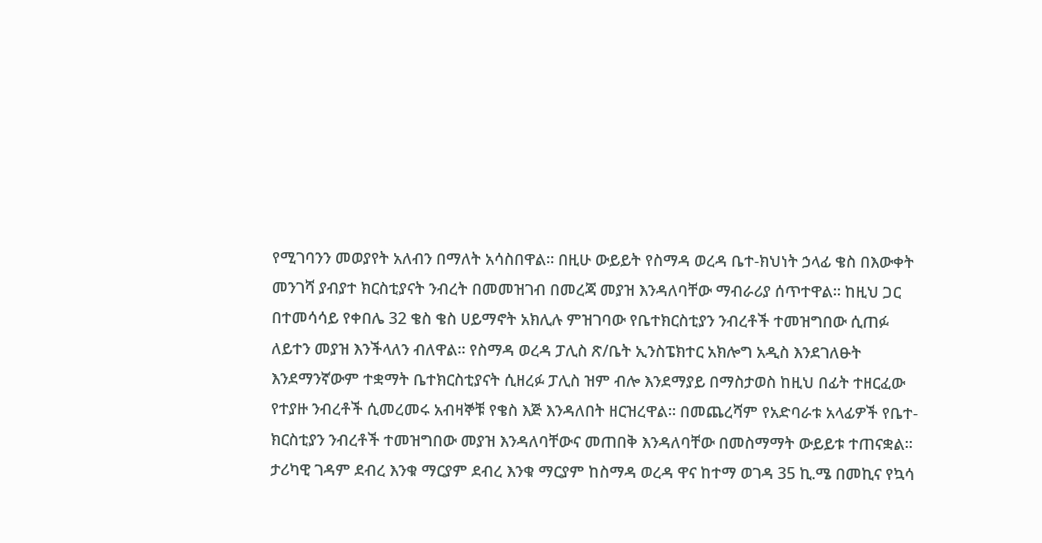የሚገባንን መወያየት አለብን በማለት አሳስበዋል፡፡ በዚሁ ውይይት የስማዳ ወረዳ ቤተ-ክህነት ኃላፊ ቄስ በእውቀት መንገሻ ያብያተ ክርስቲያናት ንብረት በመመዝገብ በመረጃ መያዝ እንዳለባቸው ማብራሪያ ሰጥተዋል፡፡ ከዚህ ጋር በተመሳሳይ የቀበሌ 32 ቄስ ቄስ ሀይማኖት አክሊሉ ምዝገባው የቤተክርስቲያን ንብረቶች ተመዝግበው ሲጠፉ ለይተን መያዝ እንችላለን ብለዋል፡፡ የስማዳ ወረዳ ፓሊስ ጽ/ቤት ኢንስፔክተር አክሎግ አዲስ እንደገለፁት እንደማንኛውም ተቋማት ቤተክርስቲያናት ሲዘረፉ ፓሊስ ዝም ብሎ እንደማያይ በማስታወስ ከዚህ በፊት ተዘርፈው የተያዙ ንብረቶች ሲመረመሩ አብዛኞቹ የቄስ እጅ እንዳለበት ዘርዝረዋል፡፡ በመጨረሻም የአድባራቱ አላፊዎች የቤተ-ክርስቲያን ንብረቶች ተመዝግበው መያዝ እንዳለባቸውና መጠበቅ እንዳለባቸው በመስማማት ውይይቱ ተጠናቋል፡፡ ታሪካዊ ገዳም ደብረ እንቁ ማርያም ደብረ እንቁ ማርያም ከስማዳ ወረዳ ዋና ከተማ ወገዳ 35 ኪ.ሜ በመኪና የኳሳ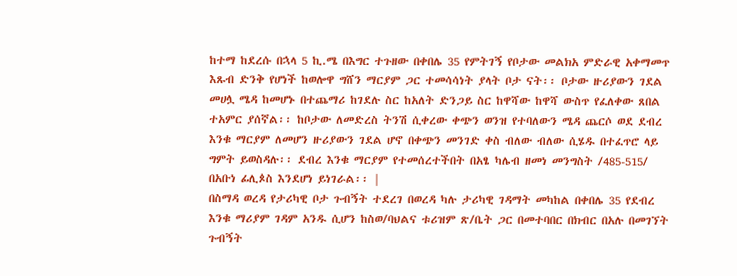ከተማ ከደረሱ በኋላ 5 ኪ.ሜ በእግር ተጉዘው በቀበሌ 35 የምትገኝ የቦታው መልክአ ምድራዊ አቀማመጥ እጹብ ድንቅ የሆነች ከወሎዋ ግሸን ማርያም ጋር ተመሳሳነት ያላት ቦታ ናት፡፡ ቦታው ዙሪያውን ገደል መሀሏ ሜዳ ከመሆኑ በተጨማሪ ከገደሉ ስር ከአለት ድንጋይ ስር ከዋሻው ከዋሻ ውስጥ የፈለቀው ጸበል ተአምር ያሰኛል፡፡ ከቦታው ለመድረስ ትንሽ ሲቀረው ቀጭን ወንዝ የተባለውን ሜዳ ጨርሶ ወደ ደብረ እንቁ ማርያም ለመሆን ዙሪያውን ገደል ሆኖ በቀጭን መንገድ ቀስ ብለው ብለው ሲሄዱ በተፈጥሮ ላይ ግምት ይወስዳሉ፡፡ ደብረ እንቁ ማርያም የተመሰረተችበት በአፄ ካሌብ ዘመነ መንግስት /485-515/ በአቡነ ፊሊጶስ እንደሆነ ይነገራል፡፡ |
በስማዳ ወረዳ የታሪካዊ ቦታ ጉብኝት ተደረገ በወረዳ ካሉ ታሪካዊ ገዳማት መካከል በቀበሌ 35 የደብረ እንቁ ማሪያም ገዳም አንዱ ሲሆን ከስወ/ባህልና ቱሪዝም ጽ/ቤት ጋር በመተባበር በክብር በአሉ በመገኘት ጉብኝት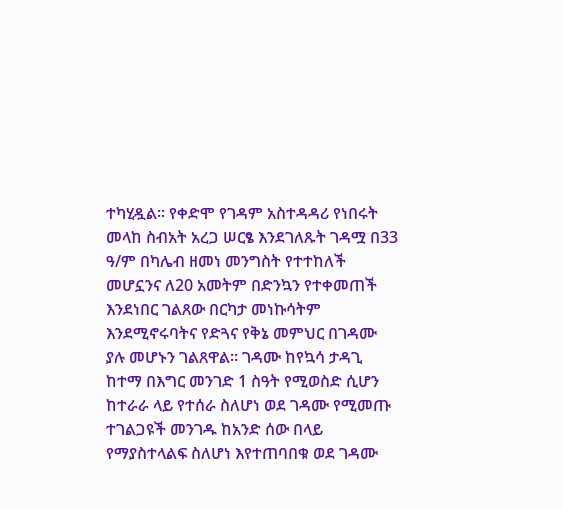ተካሂዷል፡፡ የቀድሞ የገዳም አስተዳዳሪ የነበሩት መላከ ስብአት አረጋ ሠርፄ እንደገለጹት ገዳሟ በ33 ዓ/ም በካሌብ ዘመነ መንግስት የተተከለች መሆኗንና ለ20 አመትም በድንኳን የተቀመጠች እንደነበር ገልጸው በርካታ መነኩሳትም እንደሚኖሩባትና የድጓና የቅኔ መምህር በገዳሙ ያሉ መሆኑን ገልጸዋል፡፡ ገዳሙ ከየኳሳ ታዳጊ ከተማ በእግር መንገድ 1 ስዓት የሚወስድ ሲሆን ከተራራ ላይ የተሰራ ስለሆነ ወደ ገዳሙ የሚመጡ ተገልጋዩች መንገዱ ከአንድ ሰው በላይ የማያስተላልፍ ስለሆነ እየተጠባበቁ ወደ ገዳሙ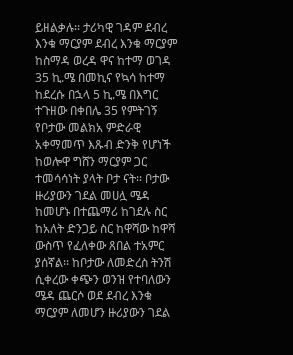ይዘልቃሉ፡፡ ታሪካዊ ገዳም ደብረ እንቁ ማርያም ደብረ እንቁ ማርያም ከስማዳ ወረዳ ዋና ከተማ ወገዳ 35 ኪ.ሜ በመኪና የኳሳ ከተማ ከደረሱ በኋላ 5 ኪ.ሜ በእግር ተጉዘው በቀበሌ 35 የምትገኝ የቦታው መልክአ ምድራዊ አቀማመጥ እጹብ ድንቅ የሆነች ከወሎዋ ግሸን ማርያም ጋር ተመሳሳነት ያላት ቦታ ናት፡፡ ቦታው ዙሪያውን ገደል መሀሏ ሜዳ ከመሆኑ በተጨማሪ ከገደሉ ስር ከአለት ድንጋይ ስር ከዋሻው ከዋሻ ውስጥ የፈለቀው ጸበል ተአምር ያሰኛል፡፡ ከቦታው ለመድረስ ትንሽ ሲቀረው ቀጭን ወንዝ የተባለውን ሜዳ ጨርሶ ወደ ደብረ እንቁ ማርያም ለመሆን ዙሪያውን ገደል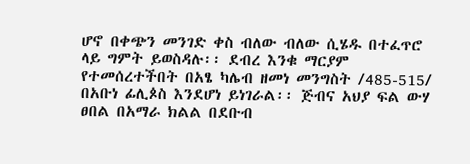ሆኖ በቀጭን መንገድ ቀስ ብለው ብለው ሲሄዱ በተፈጥሮ ላይ ግምት ይወስዳሉ፡፡ ደብረ እንቁ ማርያም የተመሰረተችበት በአፄ ካሌብ ዘመነ መንግስት /485-515/ በአቡነ ፊሊጶስ እንደሆነ ይነገራል፡፡ ጅብና አህያ ፍል ውሃ ፀበል በአማራ ክልል በደቡብ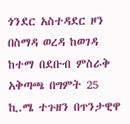ጎንደር አስተዳደር ዞን በስማዳ ወረዳ ከወገዳ ከተማ በደቡብ ምስራቅ አቅጣጫ በግምት 25 ኪ.ሜ ተጉዘን በጥንታዊዋ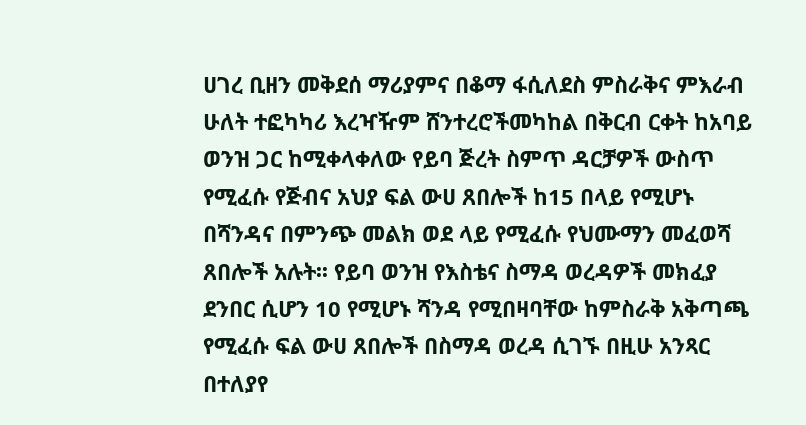ሀገረ ቢዘን መቅደሰ ማሪያምና በቆማ ፋሲለደስ ምስራቅና ምእራብ ሁለት ተፎካካሪ እረዣዥም ሸንተረሮችመካከል በቅርብ ርቀት ከአባይ ወንዝ ጋር ከሚቀላቀለው የይባ ጅረት ስምጥ ዳርቻዎች ውስጥ የሚፈሱ የጅብና አህያ ፍል ውሀ ጸበሎች ከ15 በላይ የሚሆኑ በሻንዳና በምንጭ መልክ ወደ ላይ የሚፈሱ የህሙማን መፈወሻ ጸበሎች አሉት፡፡ የይባ ወንዝ የእስቴና ስማዳ ወረዳዎች መክፈያ ደንበር ሲሆን 10 የሚሆኑ ሻንዳ የሚበዛባቸው ከምስራቅ አቅጣጫ የሚፈሱ ፍል ውሀ ጸበሎች በስማዳ ወረዳ ሲገኙ በዚሁ አንጻር በተለያየ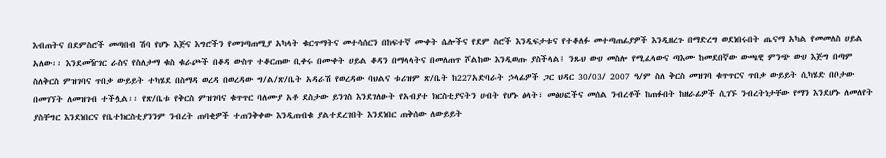እብጠትና በደምስሮች መጣበብ ሽባ የሆኑ እጅና እግሮችን የመገጣጠሚያ አካላት ቁርጥማትና መተሳሰርን በከፍተኛ ሙቀት ሴሎችና የደም ስሮች እንዲፍታቱና የተቆለፉ መተጣጠፊያዎች እንዲዘረጉ በማድረግ ወደነበሩበት ጤናማ አካል የመመለስ ሀይል አለው፡፡ እንደመዥገር ራስና የስለታማ ቁስ ቁራጮች በቆዳ ውስጥ ተቆርጠው ቢቀሩ በሙቀት ሀይል ቆዳን በማላላትና በመለጠጥ ሾልከው እንዲወጡ ያስችላል፤ ንጹህ ውሀ መስሎ የሚፈላውና ጣእሙ ከመደበኛው ውጫዊ ምንጭ ውሀ እጅግ በጣም ስለቅርስ ምዝገባና ጥበቃ ውይይት ተካሄደ በስማዳ ወረዳ በወረዳው ግ/ል/ጽ/ቤት አዳራሽ የወረዳው ባህልና ቱሪዝም ጽ/ቤት ከ227አድባራት ኃላፊዎች ጋር ህዳር 30/03/ 2007 ዓ/ም ስለ ቅርስ መዝገባ ቁጥጥርና ጥበቃ ውይይት ሲካሄድ በቦታው በመገኘት ለመዝገብ ተችሏል፡፡ የጽ/ቤቱ የቅርስ ምዝገባና ቁጥጥር ባለሙያ አቶ ደስታው ይንገስ እንደገለፁት የአብያተ ክርስቲያናትን ሀብት የሆኑ ፅላት፣ መፅሀፎችና መሰል ንብረቶች ከጠፉበት ከዘራፊዎች ሲገኙ ንብረትነታቸው የማን እንደሆኑ ለመለየት ያስቸግር እንደነበርና የቤተክርስቲያንንም ንብረት ጠባቂዎች ተጠንቅቀው እንዲጠብቁ ያልተደረገበት እንደነበር ጠቅሰው ለውይይት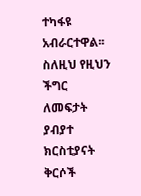ተካፋዩ አብራርተዋል፡፡ ስለዚህ የዚህን ችግር ለመፍታት ያብያተ ክርስቲያናት ቅርሶች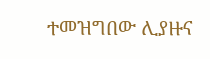ተመዝግበው ሊያዙና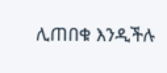ሊጠበቁ እንዲችሉ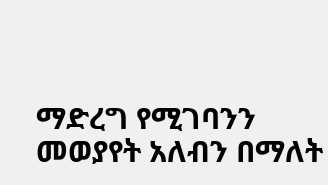ማድረግ የሚገባንን መወያየት አለብን በማለት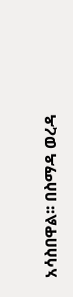አሳስበዋል፡፡ በስማዳ ወረዳ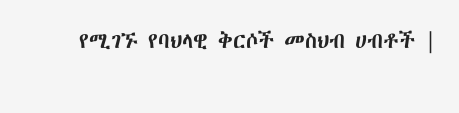የሚገኙ የባህላዊ ቅርሶች መስህብ ሀብቶች |